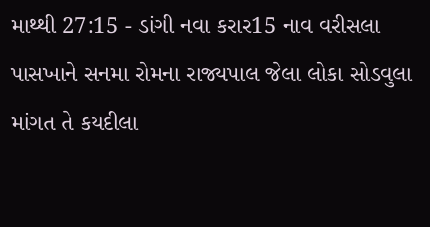માથ્થી 27:15 - ડાંગી નવા કરાર15 નાવ વરીસલા પાસખાને સનમા રોમના રાજ્યપાલ જેલા લોકા સોડવુલા માંગત તે કયદીલા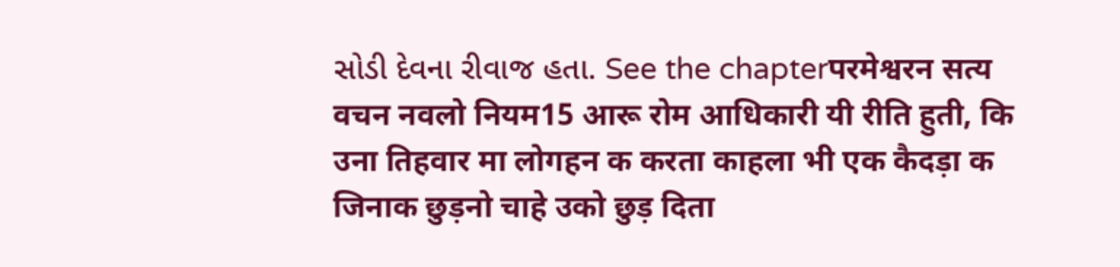સોડી દેવના રીવાજ હતા. See the chapterपरमेश्वरन सत्य वचन नवलो नियम15 आरू रोम आधिकारी यी रीति हुती, कि उना तिहवार मा लोगहन क करता काहला भी एक कैदड़ा क जिनाक छुड़नो चाहे उको छुड़ दिता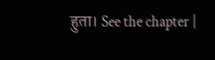हुता। See the chapter |